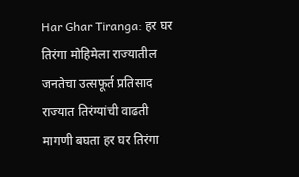Har Ghar Tiranga: हर घर तिरंगा मोहिमेला राज्यातील जनतेचा उत्सफूर्त प्रतिसाद
राज्यात तिरंग्यांची वाढती मागणी बघता हर घर तिरंगा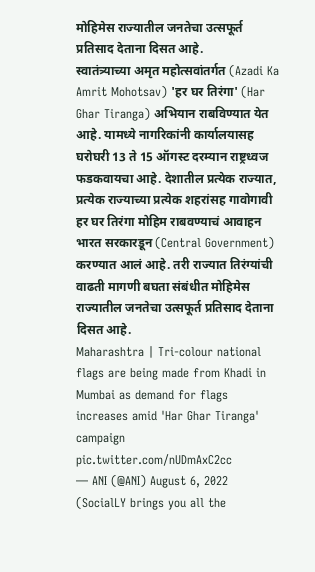मोहिमेस राज्यातील जनतेचा उत्सफूर्त प्रतिसाद देताना दिसत आहे.
स्वातंत्र्याच्या अमृत महोत्सवांतर्गत (Azadi Ka Amrit Mohotsav) 'हर घर तिरंगा' (Har Ghar Tiranga) अभियान राबविण्यात येत आहे. यामध्ये नागरिकांनी कार्यालयासह घरोघरी 13 ते 15 ऑगस्ट दरम्यान राष्ट्रध्वज फडकवायचा आहे. देशातील प्रत्येक राज्यात, प्रत्येक राज्याच्या प्रत्येक शहरांसह गावोगावी हर घर तिरंगा मोहिम राबवण्याचं आवाहन भारत सरकारडून (Central Government) करण्यात आलं आहे. तरी राज्यात तिरंग्यांची वाढती मागणी बघता संबंधीत मोहिमेस राज्यातील जनतेचा उत्सफूर्त प्रतिसाद देताना दिसत आहे.
Maharashtra | Tri-colour national flags are being made from Khadi in Mumbai as demand for flags increases amid 'Har Ghar Tiranga' campaign pic.twitter.com/nUDmAxC2cc
— ANI (@ANI) August 6, 2022
(SocialLY brings you all the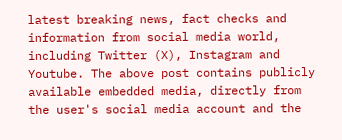latest breaking news, fact checks and information from social media world, including Twitter (X), Instagram and Youtube. The above post contains publicly available embedded media, directly from the user's social media account and the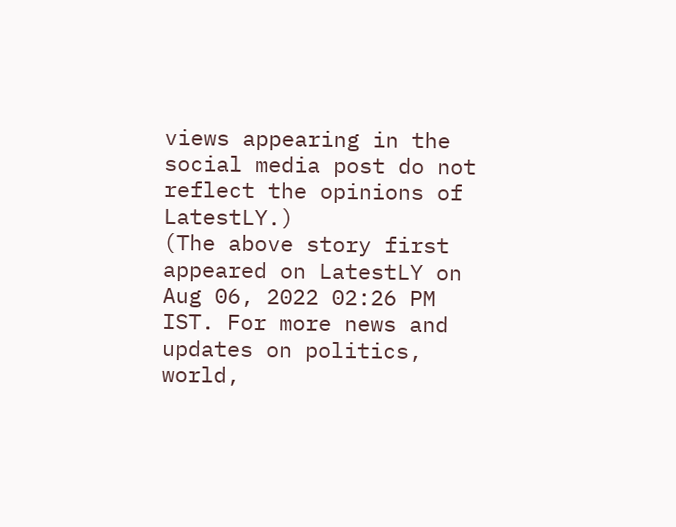views appearing in the social media post do not reflect the opinions of LatestLY.)
(The above story first appeared on LatestLY on Aug 06, 2022 02:26 PM IST. For more news and updates on politics, world,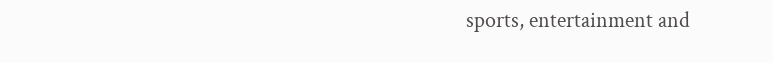sports, entertainment and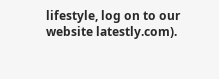lifestyle, log on to our website latestly.com).